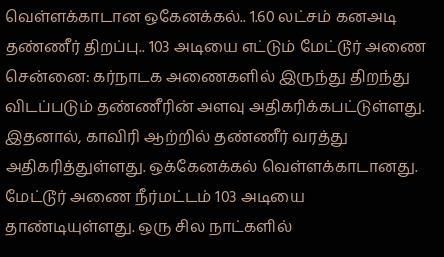வெள்ளக்காடான ஒகேனக்கல்.. 1.60 லட்சம் கனஅடி தண்ணீர் திறப்பு.. 103 அடியை எட்டும் மேட்டூர் அணை
சென்னை: கர்நாடக அணைகளில் இருந்து திறந்து விடப்படும் தண்ணீரின் அளவு அதிகரிக்கபட்டுள்ளது. இதனால், காவிரி ஆற்றில் தண்ணீர் வரத்து அதிகரித்துள்ளது. ஒக்கேனக்கல் வெள்ளக்காடானது. மேட்டூர் அணை நீர்மட்டம் 103 அடியை தாண்டியுள்ளது. ஒரு சில நாட்களில்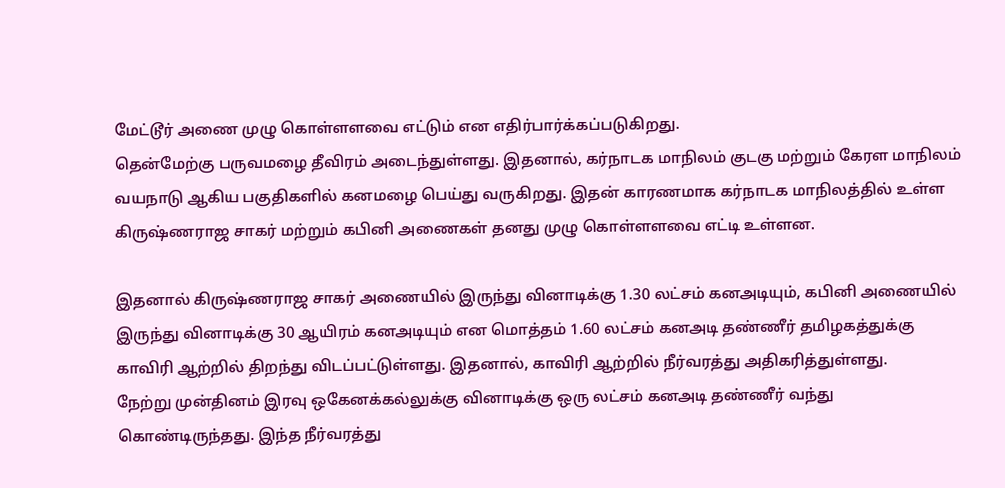மேட்டூர் அணை முழு கொள்ளளவை எட்டும் என எதிர்பார்க்கப்படுகிறது.
தென்மேற்கு பருவமழை தீவிரம் அடைந்துள்ளது. இதனால், கர்நாடக மாநிலம் குடகு மற்றும் கேரள மாநிலம் வயநாடு ஆகிய பகுதிகளில் கனமழை பெய்து வருகிறது. இதன் காரணமாக கர்நாடக மாநிலத்தில் உள்ள கிருஷ்ணராஜ சாகர் மற்றும் கபினி அணைகள் தனது முழு கொள்ளளவை எட்டி உள்ளன.

இதனால் கிருஷ்ணராஜ சாகர் அணையில் இருந்து வினாடிக்கு 1.30 லட்சம் கனஅடியும், கபினி அணையில் இருந்து வினாடிக்கு 30 ஆயிரம் கனஅடியும் என மொத்தம் 1.60 லட்சம் கனஅடி தண்ணீர் தமிழகத்துக்கு காவிரி ஆற்றில் திறந்து விடப்பட்டுள்ளது. இதனால், காவிரி ஆற்றில் நீர்வரத்து அதிகரித்துள்ளது.
நேற்று முன்தினம் இரவு ஒகேனக்கல்லுக்கு வினாடிக்கு ஒரு லட்சம் கனஅடி தண்ணீர் வந்து கொண்டிருந்தது. இந்த நீர்வரத்து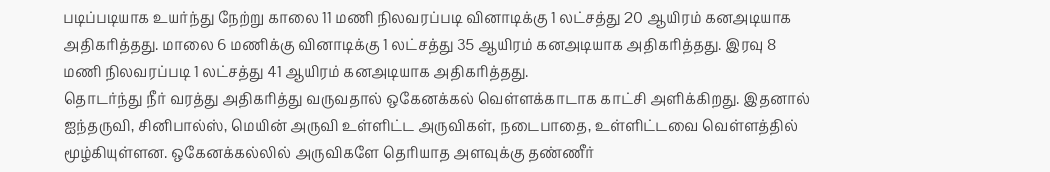படிப்படியாக உயர்ந்து நேற்று காலை 11 மணி நிலவரப்படி வினாடிக்கு 1 லட்சத்து 20 ஆயிரம் கனஅடியாக அதிகரித்தது. மாலை 6 மணிக்கு வினாடிக்கு 1 லட்சத்து 35 ஆயிரம் கனஅடியாக அதிகரித்தது. இரவு 8 மணி நிலவரப்படி 1 லட்சத்து 41 ஆயிரம் கனஅடியாக அதிகரித்தது.
தொடர்ந்து நீர் வரத்து அதிகரித்து வருவதால் ஒகேனக்கல் வெள்ளக்காடாக காட்சி அளிக்கிறது. இதனால் ஐந்தருவி, சினிபால்ஸ், மெயின் அருவி உள்ளிட்ட அருவிகள், நடைபாதை, உள்ளிட்டவை வெள்ளத்தில் மூழ்கியுள்ளன. ஒகேனக்கல்லில் அருவிகளே தெரியாத அளவுக்கு தண்ணீர்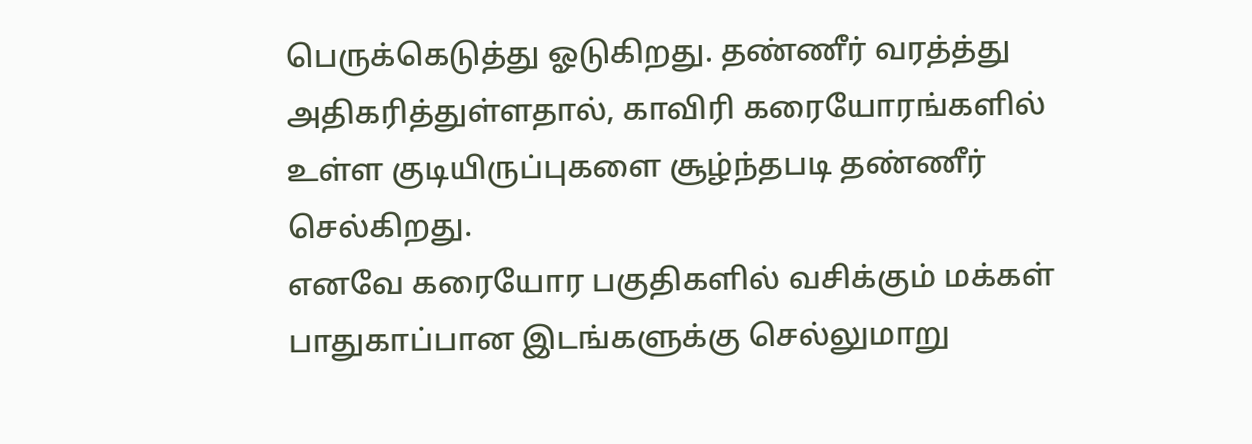பெருக்கெடுத்து ஓடுகிறது. தண்ணீர் வரத்த்து அதிகரித்துள்ளதால், காவிரி கரையோரங்களில் உள்ள குடியிருப்புகளை சூழ்ந்தபடி தண்ணீர் செல்கிறது.
எனவே கரையோர பகுதிகளில் வசிக்கும் மக்கள் பாதுகாப்பான இடங்களுக்கு செல்லுமாறு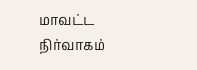மாவட்ட நிர்வாகம்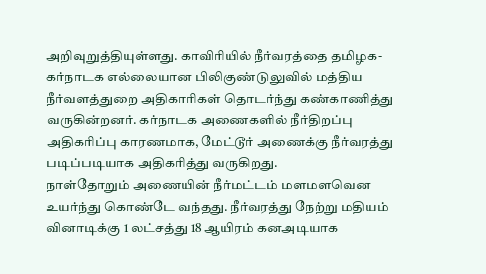அறிவுறுத்தியுள்ளது. காவிரியில் நீர்வரத்தை தமிழக-கர்நாடக எல்லையான பிலிகுண்டுலுவில் மத்திய நீர்வளத்துறை அதிகாரிகள் தொடர்ந்து கண்காணித்து வருகின்றனர். கர்நாடக அணைகளில் நீர்திறப்பு அதிகரிப்பு காரணமாக, மேட்டூர் அணைக்கு நீர்வரத்து படிப்படியாக அதிகரித்து வருகிறது.
நாள்தோறும் அணையின் நீர்மட்டம் மளமளவென உயர்ந்து கொண்டே வந்தது. நீர்வரத்து நேற்று மதியம் வினாடிக்கு 1 லட்சத்து 18 ஆயிரம் கனஅடியாக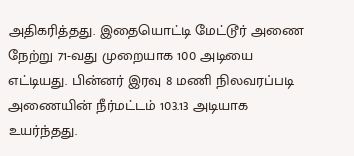அதிகரித்தது. இதையொட்டி மேட்டூர் அணை நேற்று 71-வது முறையாக 100 அடியை எட்டியது. பின்னர் இரவு 8 மணி நிலவரப்படி அணையின் நீர்மட்டம் 103.13 அடியாக உயர்ந்தது.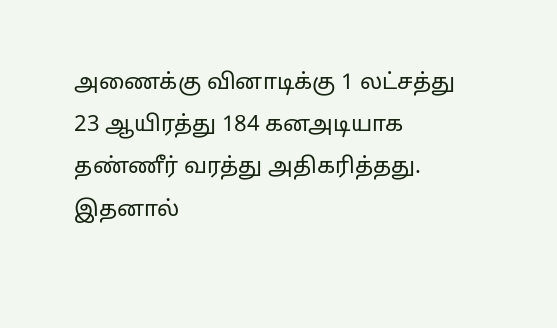அணைக்கு வினாடிக்கு 1 லட்சத்து 23 ஆயிரத்து 184 கனஅடியாக தண்ணீர் வரத்து அதிகரித்தது.
இதனால்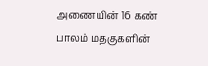அணையின் 16 கண் பாலம் மதகுகளின்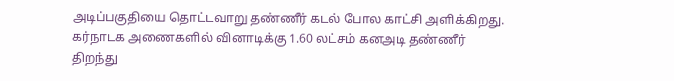அடிப்பகுதியை தொட்டவாறு தண்ணீர் கடல் போல காட்சி அளிக்கிறது. கர்நாடக அணைகளில் வினாடிக்கு 1.60 லட்சம் கனஅடி தண்ணீர் திறந்து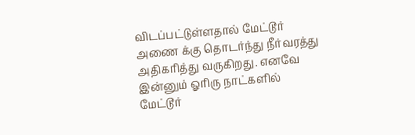விடப்பட்டுள்ளதால் மேட்டூர் அணை க்கு தொடர்ந்து நீர்வரத்து அதிகரித்து வருகிறது. எனவே இன்னும் ஓரிரு நாட்களில் மேட்டூர்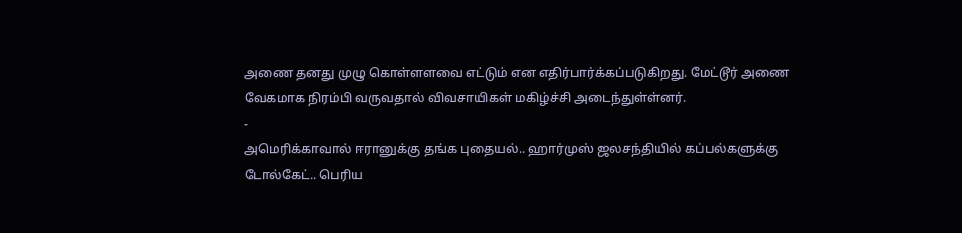அணை தனது முழு கொள்ளளவை எட்டும் என எதிர்பார்க்கப்படுகிறது. மேட்டூர் அணை வேகமாக நிரம்பி வருவதால் விவசாயிகள் மகிழ்ச்சி அடைந்துள்ள்னர்.
-
அமெரிக்காவால் ஈரானுக்கு தங்க புதையல்.. ஹார்முஸ் ஜலசந்தியில் கப்பல்களுக்கு டோல்கேட்.. பெரிய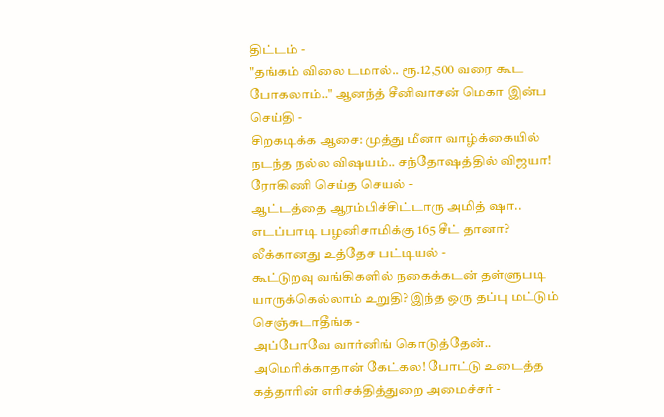திட்டம் -
"தங்கம் விலை டமால்.. ரூ.12,500 வரை கூட போகலாம்.." ஆனந்த் சீனிவாசன் மெகா இன்ப செய்தி -
சிறகடிக்க ஆசை: முத்து மீனா வாழ்க்கையில் நடந்த நல்ல விஷயம்.. சந்தோஷத்தில் விஜயா! ரோகிணி செய்த செயல் -
ஆட்டத்தை ஆரம்பிச்சிட்டாரு அமித் ஷா.. எடப்பாடி பழனிசாமிக்கு 165 சீட் தானா? லீக்கானது உத்தேச பட்டியல் -
கூட்டுறவு வங்கிகளில் நகைக்கடன் தள்ளுபடி யாருக்கெல்லாம் உறுதி? இந்த ஒரு தப்பு மட்டும் செஞ்சுடாதீங்க -
அப்போவே வார்னிங் கொடுத்தேன்.. அமெரிக்காதான் கேட்கல! போட்டு உடைத்த கத்தாரின் எரிசக்தித்துறை அமைச்சர் -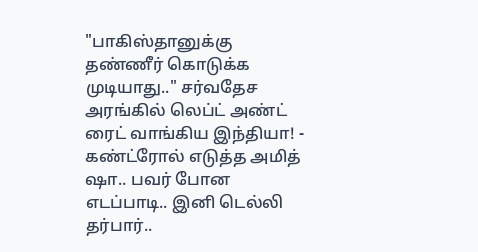"பாகிஸ்தானுக்கு தண்ணீர் கொடுக்க முடியாது.." சர்வதேச அரங்கில் லெப்ட் அண்ட் ரைட் வாங்கிய இந்தியா! -
கண்ட்ரோல் எடுத்த அமித் ஷா.. பவர் போன எடப்பாடி.. இனி டெல்லி தர்பார்..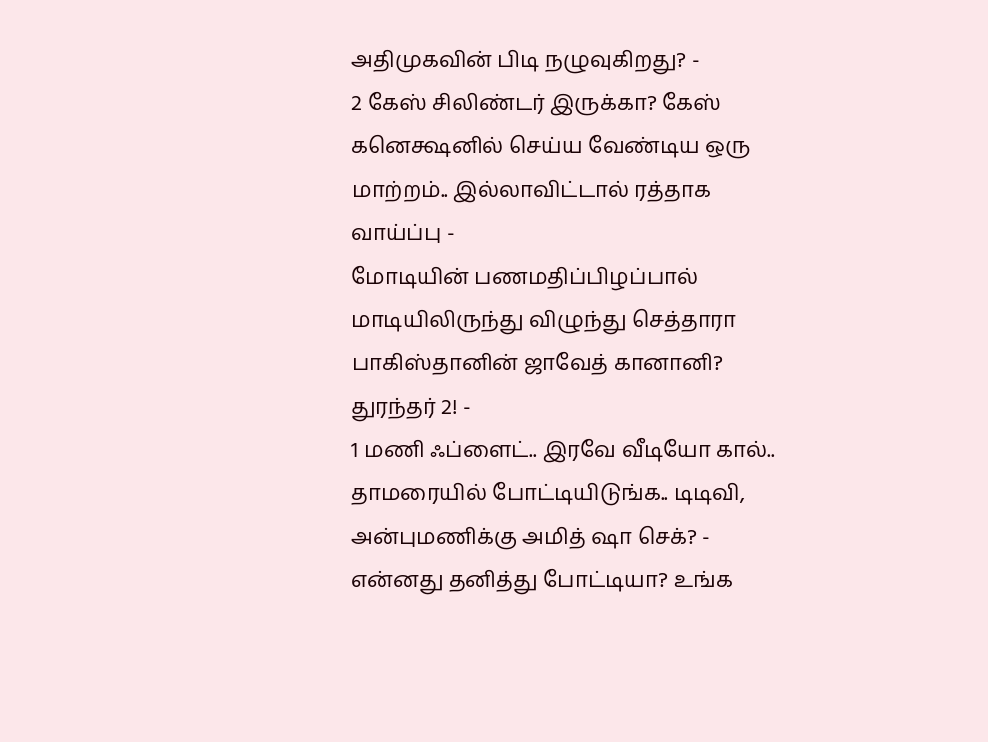அதிமுகவின் பிடி நழுவுகிறது? -
2 கேஸ் சிலிண்டர் இருக்கா? கேஸ் கனெக்ஷனில் செய்ய வேண்டிய ஒரு மாற்றம்.. இல்லாவிட்டால் ரத்தாக வாய்ப்பு -
மோடியின் பணமதிப்பிழப்பால் மாடியிலிருந்து விழுந்து செத்தாரா பாகிஸ்தானின் ஜாவேத் கானானி? துரந்தர் 2! -
1 மணி ஃப்ளைட்.. இரவே வீடியோ கால்.. தாமரையில் போட்டியிடுங்க.. டிடிவி, அன்புமணிக்கு அமித் ஷா செக்? -
என்னது தனித்து போட்டியா? உங்க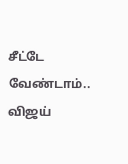சீட்டே வேண்டாம்.. விஜய்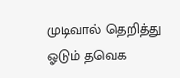முடிவால் தெறித்து ஓடும் தவெக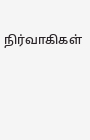நிர்வாகிகள்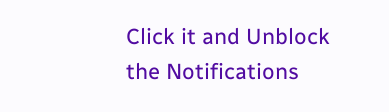Click it and Unblock the Notifications